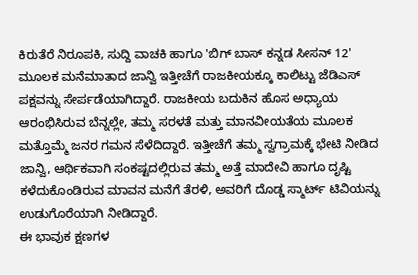ಕಿರುತೆರೆ ನಿರೂಪಕಿ, ಸುದ್ದಿ ವಾಚಕಿ ಹಾಗೂ 'ಬಿಗ್ ಬಾಸ್ ಕನ್ನಡ ಸೀಸನ್ 12' ಮೂಲಕ ಮನೆಮಾತಾದ ಜಾನ್ವಿ ಇತ್ತೀಚೆಗೆ ರಾಜಕೀಯಕ್ಕೂ ಕಾಲಿಟ್ಟು ಜೆಡಿಎಸ್ ಪಕ್ಷವನ್ನು ಸೇರ್ಪಡೆಯಾಗಿದ್ದಾರೆ. ರಾಜಕೀಯ ಬದುಕಿನ ಹೊಸ ಅಧ್ಯಾಯ ಆರಂಭಿಸಿರುವ ಬೆನ್ನಲ್ಲೇ, ತಮ್ಮ ಸರಳತೆ ಮತ್ತು ಮಾನವೀಯತೆಯ ಮೂಲಕ ಮತ್ತೊಮ್ಮೆ ಜನರ ಗಮನ ಸೆಳೆದಿದ್ದಾರೆ. ಇತ್ತೀಚೆಗೆ ತಮ್ಮ ಸ್ವಗ್ರಾಮಕ್ಕೆ ಭೇಟಿ ನೀಡಿದ ಜಾನ್ವಿ, ಆರ್ಥಿಕವಾಗಿ ಸಂಕಷ್ಟದಲ್ಲಿರುವ ತಮ್ಮ ಅತ್ತೆ ಮಾದೇವಿ ಹಾಗೂ ದೃಷ್ಟಿ ಕಳೆದುಕೊಂಡಿರುವ ಮಾವನ ಮನೆಗೆ ತೆರಳಿ, ಅವರಿಗೆ ದೊಡ್ಡ ಸ್ಮಾರ್ಟ್ ಟಿವಿಯನ್ನು ಉಡುಗೊರೆಯಾಗಿ ನೀಡಿದ್ದಾರೆ.
ಈ ಭಾವುಕ ಕ್ಷಣಗಳ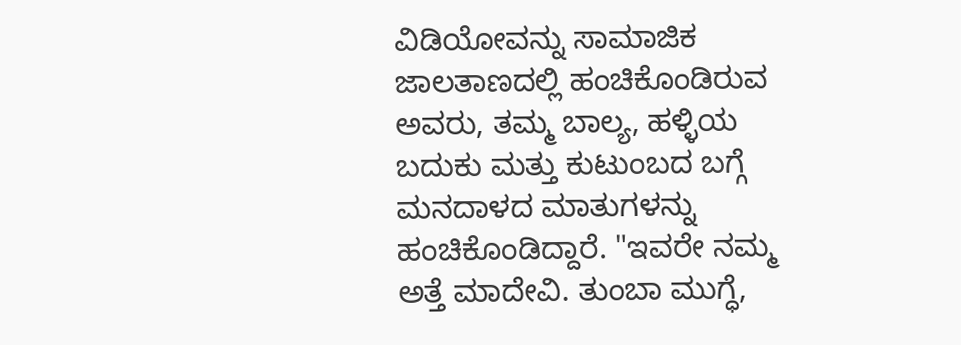ವಿಡಿಯೋವನ್ನು ಸಾಮಾಜಿಕ ಜಾಲತಾಣದಲ್ಲಿ ಹಂಚಿಕೊಂಡಿರುವ ಅವರು, ತಮ್ಮ ಬಾಲ್ಯ, ಹಳ್ಳಿಯ ಬದುಕು ಮತ್ತು ಕುಟುಂಬದ ಬಗ್ಗೆ ಮನದಾಳದ ಮಾತುಗಳನ್ನು ಹಂಚಿಕೊಂಡಿದ್ದಾರೆ. "ಇವರೇ ನಮ್ಮ ಅತ್ತೆ ಮಾದೇವಿ. ತುಂಬಾ ಮುಗ್ಧೆ,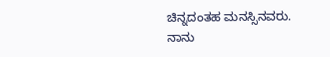ಚಿನ್ನದಂತಹ ಮನಸ್ಸಿನವರು. ನಾನು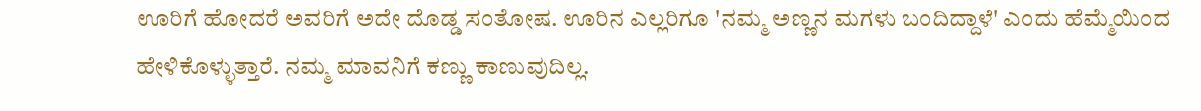ಊರಿಗೆ ಹೋದರೆ ಅವರಿಗೆ ಅದೇ ದೊಡ್ಡ ಸಂತೋಷ. ಊರಿನ ಎಲ್ಲರಿಗೂ 'ನಮ್ಮ ಅಣ್ಣನ ಮಗಳು ಬಂದಿದ್ದಾಳೆ' ಎಂದು ಹೆಮ್ಮೆಯಿಂದ ಹೇಳಿಕೊಳ್ಳುತ್ತಾರೆ. ನಮ್ಮ ಮಾವನಿಗೆ ಕಣ್ಣು ಕಾಣುವುದಿಲ್ಲ.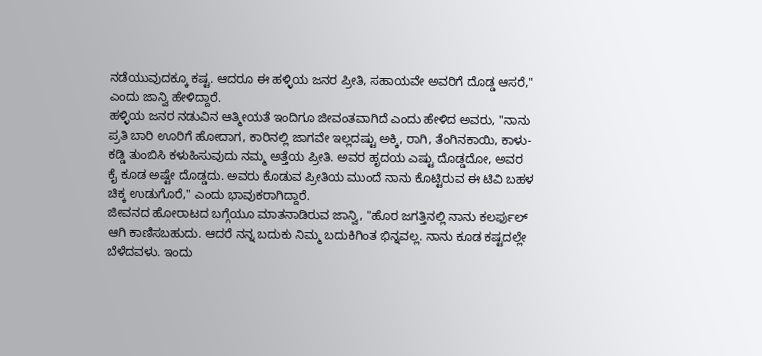ನಡೆಯುವುದಕ್ಕೂ ಕಷ್ಟ. ಆದರೂ ಈ ಹಳ್ಳಿಯ ಜನರ ಪ್ರೀತಿ, ಸಹಾಯವೇ ಅವರಿಗೆ ದೊಡ್ಡ ಆಸರೆ," ಎಂದು ಜಾನ್ವಿ ಹೇಳಿದ್ದಾರೆ.
ಹಳ್ಳಿಯ ಜನರ ನಡುವಿನ ಆತ್ಮೀಯತೆ ಇಂದಿಗೂ ಜೀವಂತವಾಗಿದೆ ಎಂದು ಹೇಳಿದ ಅವರು, "ನಾನು ಪ್ರತಿ ಬಾರಿ ಊರಿಗೆ ಹೋದಾಗ, ಕಾರಿನಲ್ಲಿ ಜಾಗವೇ ಇಲ್ಲದಷ್ಟು ಅಕ್ಕಿ, ರಾಗಿ, ತೆಂಗಿನಕಾಯಿ, ಕಾಳು-ಕಡ್ಡಿ ತುಂಬಿಸಿ ಕಳುಹಿಸುವುದು ನಮ್ಮ ಅತ್ತೆಯ ಪ್ರೀತಿ. ಅವರ ಹೃದಯ ಎಷ್ಟು ದೊಡ್ಡದೋ, ಅವರ ಕೈ ಕೂಡ ಅಷ್ಟೇ ದೊಡ್ಡದು. ಅವರು ಕೊಡುವ ಪ್ರೀತಿಯ ಮುಂದೆ ನಾನು ಕೊಟ್ಟಿರುವ ಈ ಟಿವಿ ಬಹಳ ಚಿಕ್ಕ ಉಡುಗೊರೆ," ಎಂದು ಭಾವುಕರಾಗಿದ್ದಾರೆ.
ಜೀವನದ ಹೋರಾಟದ ಬಗ್ಗೆಯೂ ಮಾತನಾಡಿರುವ ಜಾನ್ವಿ, "ಹೊರ ಜಗತ್ತಿನಲ್ಲಿ ನಾನು ಕಲರ್ಫುಲ್ ಆಗಿ ಕಾಣಿಸಬಹುದು. ಆದರೆ ನನ್ನ ಬದುಕು ನಿಮ್ಮ ಬದುಕಿಗಿಂತ ಭಿನ್ನವಲ್ಲ. ನಾನು ಕೂಡ ಕಷ್ಟದಲ್ಲೇ ಬೆಳೆದವಳು. ಇಂದು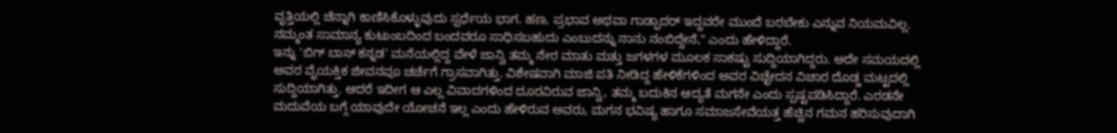ವೃತ್ತಿಯಲ್ಲಿ ಚೆನ್ನಾಗಿ ಕಾಣಿಸಿಕೊಳ್ಳುವುದು ಸ್ಪರ್ಧೆಯ ಭಾಗ. ಹಣ, ಪ್ರಭಾವ ಅಥವಾ ಗಾಡ್ಫಾದರ್ ಇದ್ದವರೇ ಮುಂದೆ ಬರಬೇಕು ಎನ್ನುವ ನಿಯಮವಿಲ್ಲ. ನಮ್ಮಂತ ಸಾಮಾನ್ಯ ಕುಟುಂಬದಿಂದ ಬಂದವರೂ ಸಾಧಿಸಬಹುದು ಎಂಬುದನ್ನು ನಾನು ನಂಬಿದ್ದೇನೆ," ಎಂದು ಹೇಳಿದ್ದಾರೆ.
ಇನ್ನು 'ಬಿಗ್ ಬಾಸ್ ಕನ್ನಡ' ಮನೆಯಲ್ಲಿದ್ದ ವೇಳೆ ಜಾನ್ವಿ ತಮ್ಮ ನೇರ ಮಾತು ಮತ್ತು ಜಗಳಗಳ ಮೂಲಕ ಸಾಕಷ್ಟು ಸುದ್ದಿಯಾಗಿದ್ದರು. ಅದೇ ಸಮಯದಲ್ಲಿ ಅವರ ವೈಯಕ್ತಿಕ ಜೀವನವೂ ಚರ್ಚೆಗೆ ಗ್ರಾಸವಾಗಿತ್ತು. ವಿಶೇಷವಾಗಿ ಮಾಜಿ ಪತಿ ನೀಡಿದ್ದ ಹೇಳಿಕೆಗಳಿಂದ ಅವರ ವಿಚ್ಛೇದನ ವಿಚಾರ ದೊಡ್ಡ ಮಟ್ಟದಲ್ಲಿ ಸುದ್ದಿಯಾಗಿತ್ತು. ಆದರೆ ಇದೀಗ ಆ ಎಲ್ಲ ವಿವಾದಗಳಿಂದ ದೂರವಿರುವ ಜಾನ್ವಿ, ತಮ್ಮ ಬದುಕಿನ ಆದ್ಯತೆ ಮಗನೇ ಎಂದು ಸ್ಪಷ್ಟಪಡಿಸಿದ್ದಾರೆ. ಎರಡನೇ ಮದುವೆಯ ಬಗ್ಗೆ ಯಾವುದೇ ಯೋಚನೆ ಇಲ್ಲ ಎಂದು ಹೇಳಿರುವ ಅವರು, ಮಗನ ಭವಿಷ್ಯ ಹಾಗೂ ಸಮಾಜಸೇವೆಯತ್ತ ಹೆಚ್ಚಿನ ಗಮನ ಹರಿಸುವುದಾಗಿ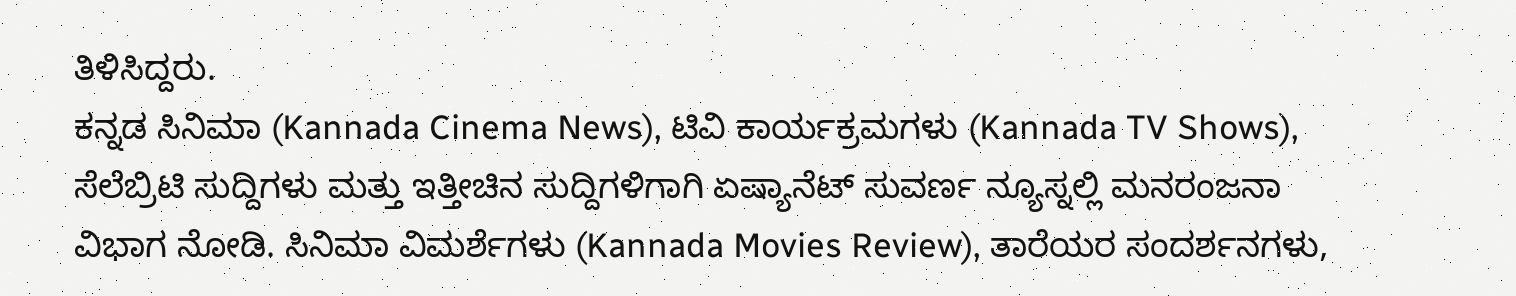ತಿಳಿಸಿದ್ದರು.
ಕನ್ನಡ ಸಿನಿಮಾ (Kannada Cinema News), ಟಿವಿ ಕಾರ್ಯಕ್ರಮಗಳು (Kannada TV Shows), ಸೆಲೆಬ್ರಿಟಿ ಸುದ್ದಿಗಳು ಮತ್ತು ಇತ್ತೀಚಿನ ಸುದ್ದಿಗಳಿಗಾಗಿ ಏಷ್ಯಾನೆಟ್ ಸುವರ್ಣ ನ್ಯೂಸ್ನಲ್ಲಿ ಮನರಂಜನಾ ವಿಭಾಗ ನೋಡಿ. ಸಿನಿಮಾ ವಿಮರ್ಶೆಗಳು (Kannada Movies Review), ತಾರೆಯರ ಸಂದರ್ಶನಗಳು,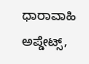ಧಾರಾವಾಹಿ ಅಪ್ಡೇಟ್ಸ್,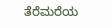ತೆರೆಮರೆಯ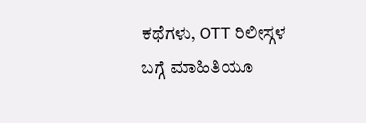ಕಥೆಗಳು, OTT ರಿಲೀಸ್ಗಳ ಬಗ್ಗೆ ಮಾಹಿತಿಯೂ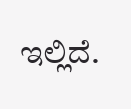ಇಲ್ಲಿದೆ.